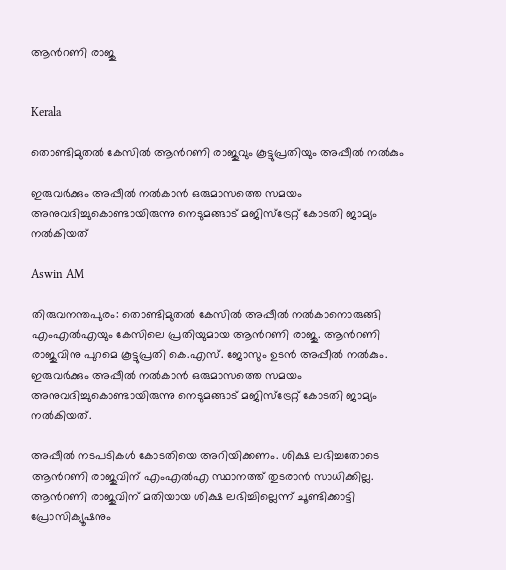ആന്‍റണി രാജു


Kerala

തൊണ്ടിമുതൽ കേസിൽ ആന്‍റണി രാജുവും കൂട്ടുപ്രതിയും അപ്പീൽ നൽകും

ഇരുവർക്കും അപ്പീൽ നൽകാൻ ഒരുമാസത്തെ സമയം അനുവദിച്ചുകൊണ്ടായിരുന്നു നെടുമങ്ങാട് മജിസ്ട്രേറ്റ് കോടതി ജാമ‍്യം നൽകിയത്

Aswin AM

തിരുവനന്തപുരം: തൊണ്ടിമുതൽ കേസിൽ അപ്പീൽ‌ നൽകാനൊരുങ്ങി എംഎൽഎയും കേസിലെ പ്രതിയുമായ ആന്‍റണി രാജു. ആന്‍റണി രാജുവിനു പുറമെ കൂട്ടുപ്രതി കെ.എസ്. ജോസും ഉടൻ അപ്പീൽ നൽകും. ഇരുവർക്കും അപ്പീൽ നൽകാൻ ഒരുമാസത്തെ സമയം അനുവദിച്ചുകൊണ്ടായിരുന്നു നെടുമങ്ങാട് മജിസ്ട്രേറ്റ് കോടതി ജാമ‍്യം നൽകിയത്.

അപ്പീൽ നടപടികൾ കോടതിയെ അറിയിക്കണം. ശിക്ഷ ലഭിച്ചതോടെ ആന്‍റണി രാജുവിന് എംഎൽഎ സ്ഥാനത്ത് തുടരാൻ സാധിക്കില്ല. ആന്‍റണി രാജുവിന് മതിയായ ശിക്ഷ ലഭിച്ചില്ലെന്ന് ചൂണ്ടിക്കാട്ടി പ്രോസിക‍്യൂഷനും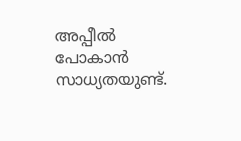അപ്പീൽ പോകാൻ സാധ‍്യതയുണ്ട്.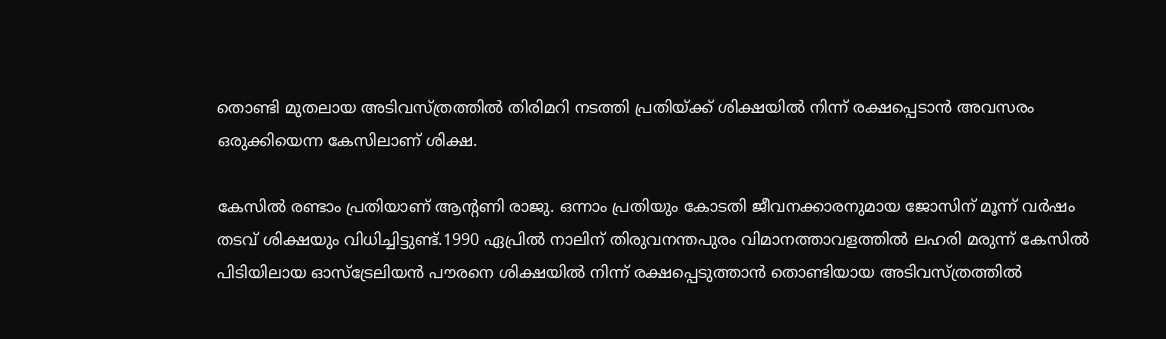തൊണ്ടി മുതലായ അടിവസ്ത്രത്തിൽ തിരിമറി നടത്തി പ്രതിയ്ക്ക് ശിക്ഷയിൽ നിന്ന് രക്ഷപ്പെടാൻ അവസരം ഒരുക്കിയെന്ന കേസിലാണ് ശിക്ഷ.

കേസിൽ രണ്ടാം പ്രതിയാണ് ആന്‍റണി രാജു. ഒന്നാം പ്രതിയും കോടതി ജീവനക്കാരനുമായ ജോസിന് മൂന്ന് വർഷം തടവ് ശിക്ഷയും വിധിച്ചിട്ടുണ്ട്.1990 ഏപ്രിൽ നാലിന് തിരുവനന്തപുരം വിമാനത്താവളത്തിൽ‌ ലഹരി മരുന്ന് കേസിൽ പിടിയിലായ ഓസ്ട്രേലിയൻ പൗരനെ ശിക്ഷയിൽ‌ നിന്ന് രക്ഷപ്പെടുത്താൻ തൊണ്ടിയായ അടിവസ്ത്രത്തിൽ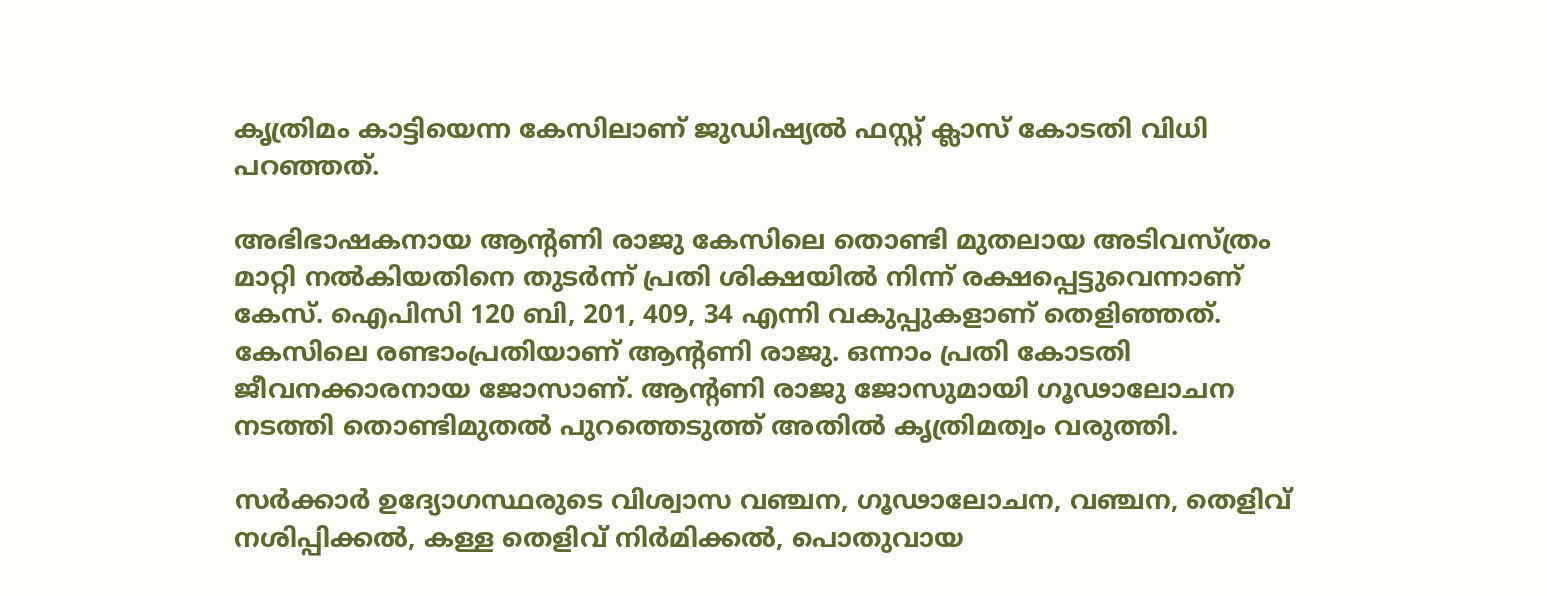കൃത്രിമം കാട്ടിയെന്ന കേസിലാണ് ജുഡിഷ്യൽ ഫസ്റ്റ് ക്ലാസ് കോടതി വിധി പറഞ്ഞത്.

അഭിഭാഷകനായ ആന്‍റണി രാജു കേസിലെ തൊണ്ടി മുതലായ അടിവസ്ത്രം മാറ്റി നൽകിയതിനെ തുടർന്ന് പ്രതി ശിക്ഷയിൽ നിന്ന് രക്ഷപ്പെട്ടുവെന്നാണ് കേസ്. ഐപിസി 120 ബി, 201, 409, 34 എന്നി വകുപ്പുകളാണ് തെളിഞ്ഞത്. കേസിലെ രണ്ടാംപ്രതിയാണ് ആന്‍റണി രാജു. ഒന്നാം പ്രതി കോടതി ജീവനക്കാരനായ ജോസാണ്. ആന്‍റണി രാജു ജോസുമായി ഗൂഢാലോചന നടത്തി തൊണ്ടിമുതൽ പുറത്തെടുത്ത് അതിൽ കൃത്രിമത്വം വരുത്തി.

സർക്കാർ ഉദ്യോഗസ്ഥരുടെ വിശ്വാസ വഞ്ചന, ഗൂഢാലോചന, വഞ്ചന, തെളിവ് നശിപ്പിക്കൽ, കള്ള തെളിവ് നിർമിക്കൽ, പൊതുവായ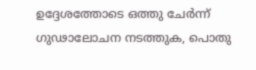ഉദ്ദേശത്തോടെ ഒത്തു ചേർന്ന് ഗുഢാലോചന നടത്തുക, പൊതു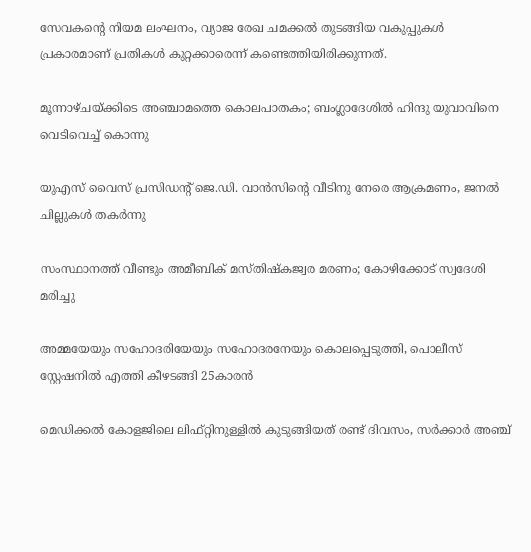സേവകന്‍റെ നിയമ ലംഘനം, വ്യാജ രേഖ ചമക്കൽ തുടങ്ങിയ വകുപ്പുകൾ പ്രകാരമാണ് പ്രതികൾ കുറ്റക്കാരെന്ന് കണ്ടെത്തിയിരിക്കുന്നത്.

മൂന്നാഴ്ചയ്ക്കിടെ അഞ്ചാമത്തെ കൊലപാതകം; ബംഗ്ലാദേശിൽ ഹിന്ദു യുവാവിനെ വെടിവെച്ച് കൊന്നു

യുഎസ് വൈസ് പ്രസിഡന്‍റ് ജെ.ഡി. വാൻസിന്‍റെ വീടിനു നേരെ ആക്രമണം, ജനൽ ചില്ലുകൾ തകർന്നു

സംസ്ഥാനത്ത് വീണ്ടും അമീബിക് മസ്തിഷ്കജ്വര മരണം; കോഴിക്കോട് സ്വദേശി മരിച്ചു

അമ്മയേയും സഹോദരിയേയും സഹോദരനേയും കൊലപ്പെടുത്തി, പൊലീസ് സ്റ്റേഷനിൽ എത്തി കീഴടങ്ങി 25കാരൻ

മെഡിക്കൽ കോളജിലെ ലിഫ്റ്റിനുള്ളിൽ കുടുങ്ങിയത് രണ്ട് ദിവസം, സർക്കാർ അഞ്ച്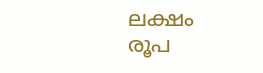ലക്ഷം രൂപ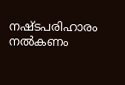നഷ്ടപരിഹാരം നൽകണം